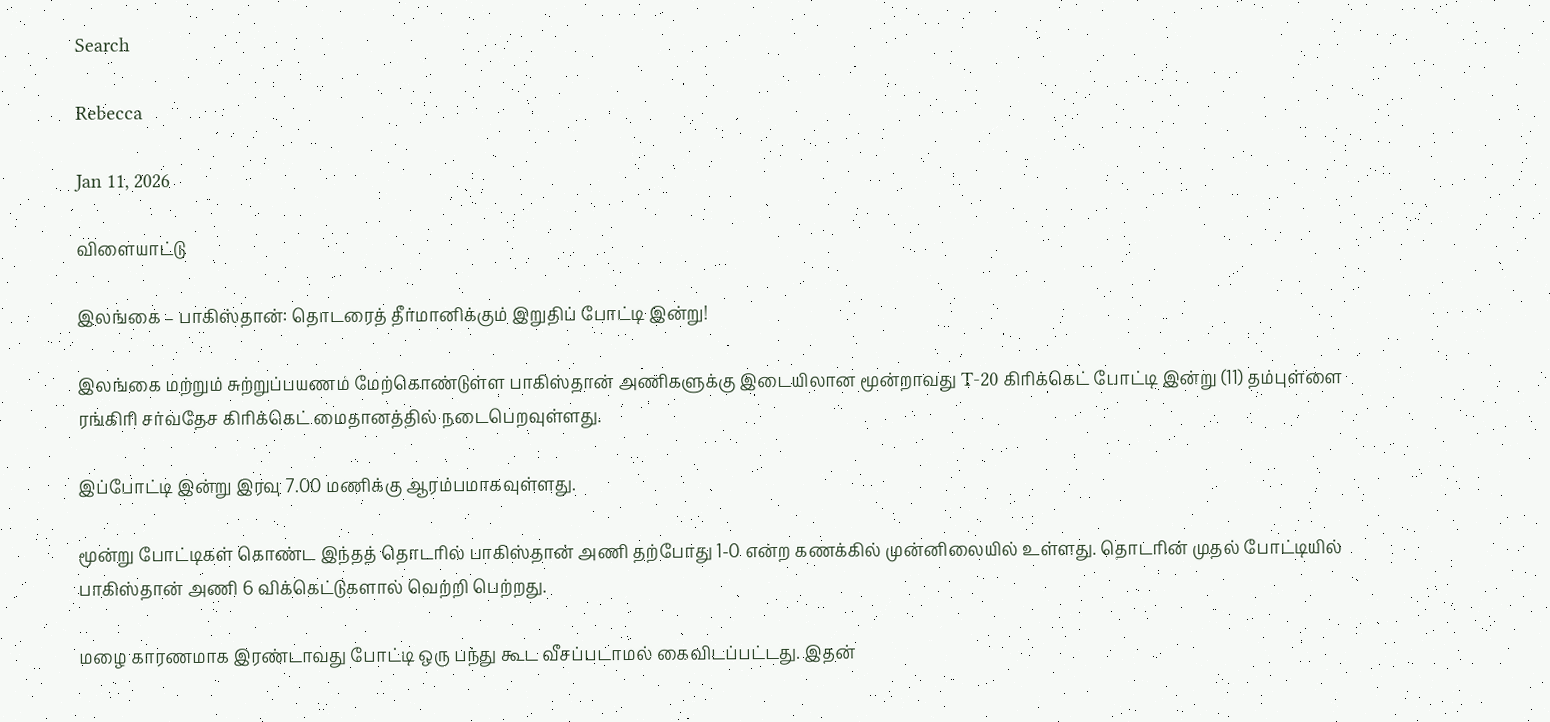Search

Rebecca

Jan 11, 2026

விளையாட்டு

இலங்கை – பாகிஸ்தான்: தொடரைத் தீர்மானிக்கும் இறுதிப் போட்டி இன்று!

இலங்கை மற்றும் சுற்றுப்பயணம் மேற்கொண்டுள்ள பாகிஸ்தான் அணிகளுக்கு இடையிலான மூன்றாவது T-20 கிரிக்கெட் போட்டி இன்று (11) தம்புள்ளை ரங்கிரி சர்வதேச கிரிக்கெட் மைதானத்தில் நடைபெறவுள்ளது.

இப்போட்டி இன்று இரவு 7.00 மணிக்கு ஆரம்பமாகவுள்ளது.

மூன்று போட்டிகள் கொண்ட இந்தத் தொடரில் பாகிஸ்தான் அணி தற்போது 1-0 என்ற கணக்கில் முன்னிலையில் உள்ளது. தொடரின் முதல் போட்டியில் பாகிஸ்தான் அணி 6 விக்கெட்டுகளால் வெற்றி பெற்றது.

மழை காரணமாக இரண்டாவது போட்டி ஒரு பந்து கூட வீசப்படாமல் கைவிடப்பட்டது. இதன்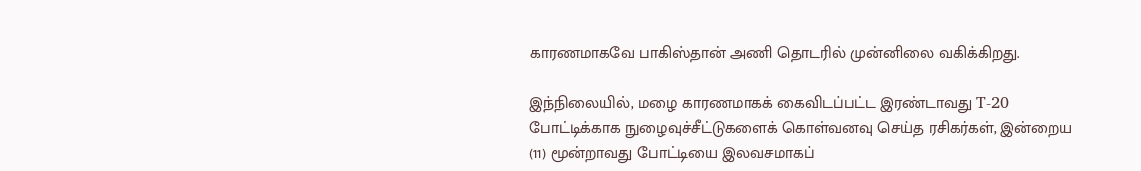காரணமாகவே பாகிஸ்தான் அணி தொடரில் முன்னிலை வகிக்கிறது.

இந்நிலையில், மழை காரணமாகக் கைவிடப்பட்ட இரண்டாவது T-20 போட்டிக்காக நுழைவுச்சீட்டுகளைக் கொள்வனவு செய்த ரசிகர்கள், இன்றைய (11) மூன்றாவது போட்டியை இலவசமாகப்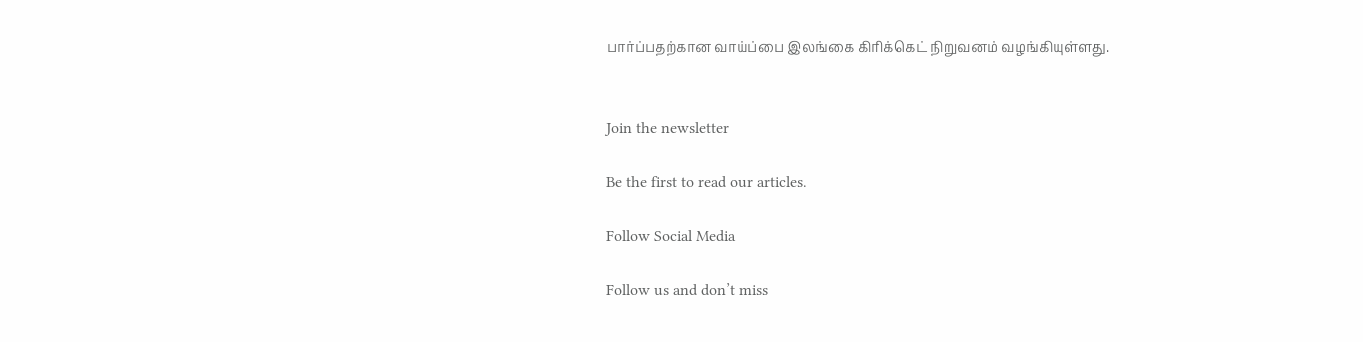பார்ப்பதற்கான வாய்ப்பை இலங்கை கிரிக்கெட் நிறுவனம் வழங்கியுள்ளது.


Join the newsletter

Be the first to read our articles.

Follow Social Media

Follow us and don’t miss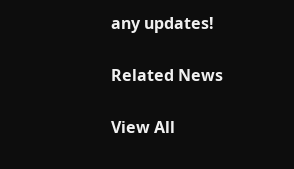any updates!

Related News

View All